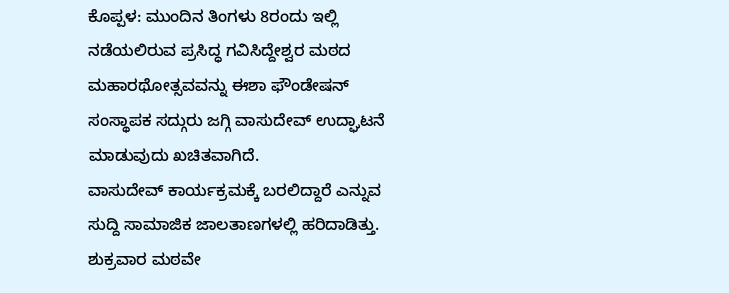ಕೊಪ್ಪಳ: ಮುಂದಿನ ತಿಂಗಳು 8ರಂದು ಇಲ್ಲಿ ನಡೆಯಲಿರುವ ಪ್ರಸಿದ್ಧ ಗವಿಸಿದ್ದೇಶ್ವರ ಮಠದ ಮಹಾರಥೋತ್ಸವವನ್ನು ಈಶಾ ಫೌಂಡೇಷನ್ ಸಂಸ್ಥಾಪಕ ಸದ್ಗುರು ಜಗ್ಗಿ ವಾಸುದೇವ್ ಉದ್ಘಾಟನೆ ಮಾಡುವುದು ಖಚಿತವಾಗಿದೆ.
ವಾಸುದೇವ್ ಕಾರ್ಯಕ್ರಮಕ್ಕೆ ಬರಲಿದ್ದಾರೆ ಎನ್ನುವ ಸುದ್ದಿ ಸಾಮಾಜಿಕ ಜಾಲತಾಣಗಳಲ್ಲಿ ಹರಿದಾಡಿತ್ತು. ಶುಕ್ರವಾರ ಮಠವೇ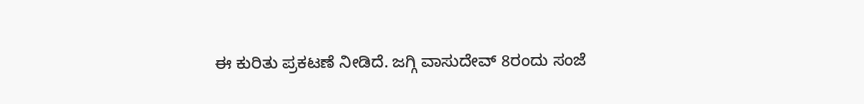ಈ ಕುರಿತು ಪ್ರಕಟಣೆ ನೀಡಿದೆ. ಜಗ್ಗಿ ವಾಸುದೇವ್ 8ರಂದು ಸಂಜೆ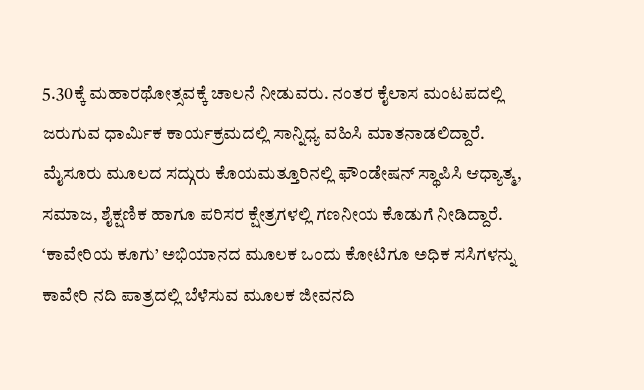5.30ಕ್ಕೆ ಮಹಾರಥೋತ್ಸವಕ್ಕೆ ಚಾಲನೆ ನೀಡುವರು. ನಂತರ ಕೈಲಾಸ ಮಂಟಪದಲ್ಲಿ ಜರುಗುವ ಧಾರ್ಮಿಕ ಕಾರ್ಯಕ್ರಮದಲ್ಲಿ ಸಾನ್ನಿಧ್ಯ ವಹಿಸಿ ಮಾತನಾಡಲಿದ್ದಾರೆ.
ಮೈಸೂರು ಮೂಲದ ಸದ್ಗುರು ಕೊಯಮತ್ತೂರಿನಲ್ಲಿ ಫೌಂಡೇಷನ್ ಸ್ಥಾಪಿಸಿ ಆಧ್ಯಾತ್ಮ, ಸಮಾಜ, ಶೈಕ್ಷಣಿಕ ಹಾಗೂ ಪರಿಸರ ಕ್ಷೇತ್ರಗಳಲ್ಲಿ ಗಣನೀಯ ಕೊಡುಗೆ ನೀಡಿದ್ದಾರೆ. ‘ಕಾವೇರಿಯ ಕೂಗು’ ಅಭಿಯಾನದ ಮೂಲಕ ಒಂದು ಕೋಟಿಗೂ ಅಧಿಕ ಸಸಿಗಳನ್ನು ಕಾವೇರಿ ನದಿ ಪಾತ್ರದಲ್ಲಿ ಬೆಳೆಸುವ ಮೂಲಕ ಜೀವನದಿ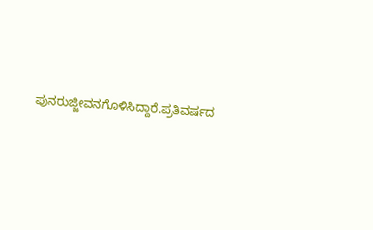ಪುನರುಜ್ಜೀವನಗೊಳಿಸಿದ್ದಾರೆ.ಪ್ರತಿವರ್ಷದ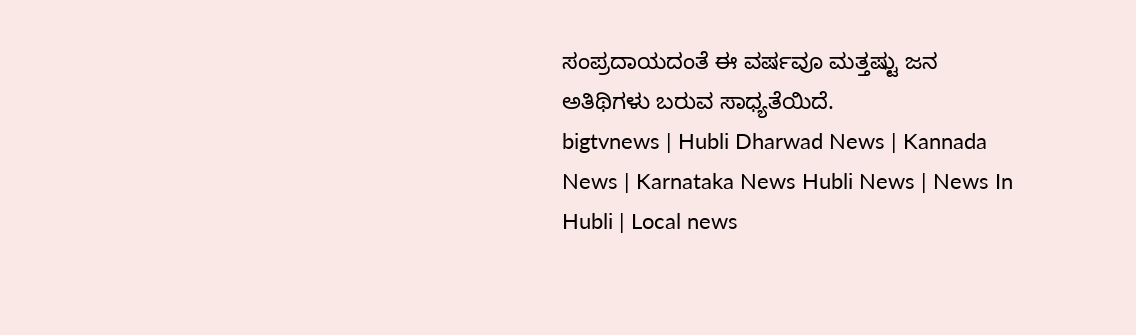ಸಂಪ್ರದಾಯದಂತೆ ಈ ವರ್ಷವೂ ಮತ್ತಷ್ಟು ಜನ ಅತಿಥಿಗಳು ಬರುವ ಸಾಧ್ಯತೆಯಿದೆ.
bigtvnews | Hubli Dharwad News | Kannada News | Karnataka News Hubli News | News In Hubli | Local news